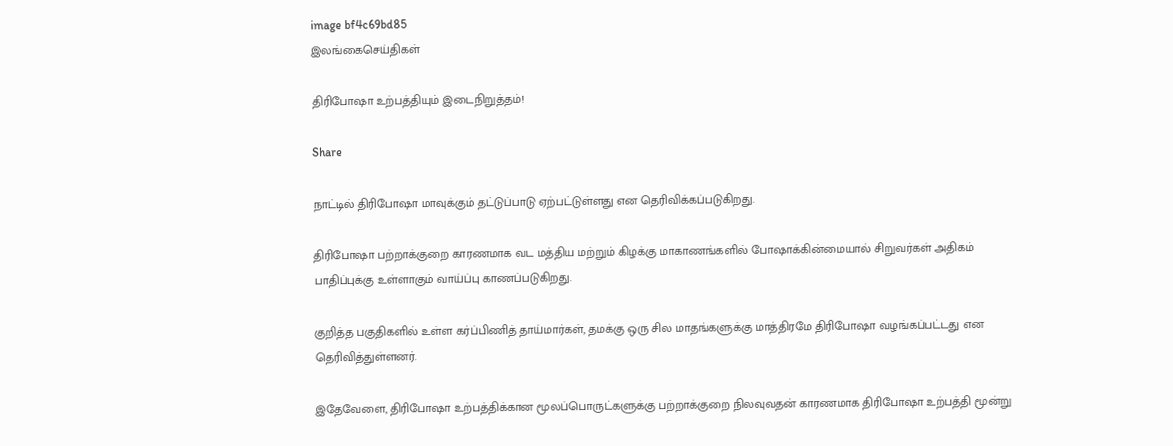image bf4c69bd85
இலங்கைசெய்திகள்

திரிபோஷா உற்பத்தியும் இடைநிறுத்தம்!

Share

நாட்டில் திரிபோஷா மாவுக்கும் தட்டுப்பாடு ஏற்பட்டுள்ளது என தெரிவிக்கப்படுகிறது.

திரிபோஷா பற்றாக்குறை காரணமாக வட மத்திய மற்றும் கிழக்கு மாகாணங்களில் போஷாக்கின்மையால் சிறுவர்கள் அதிகம் பாதிப்புக்கு உள்ளாகும் வாய்ப்பு காணப்படுகிறது.

குறித்த பகுதிகளில் உள்ள கர்ப்பிணித் தாய்மார்கள், தமக்கு ஒரு சில மாதங்களுக்கு மாத்திரமே திரிபோஷா வழங்கப்பட்டது என தெரிவித்துள்ளனர்.

இதேவேளை, திரிபோஷா உற்பத்திக்கான மூலப்பொருட்களுக்கு பற்றாக்குறை நிலவுவதன் காரணமாக திரிபோஷா உற்பத்தி மூன்று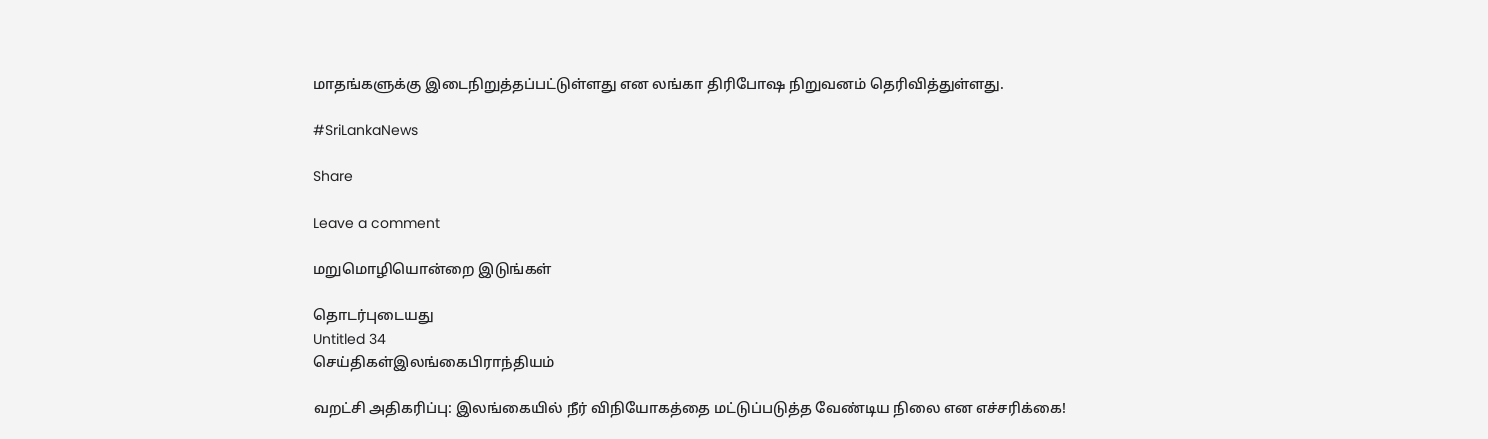மாதங்களுக்கு இடைநிறுத்தப்பட்டுள்ளது என லங்கா திரிபோஷ நிறுவனம் தெரிவித்துள்ளது.

#SriLankaNews

Share

Leave a comment

மறுமொழியொன்றை இடுங்கள்

தொடர்புடையது
Untitled 34
செய்திகள்இலங்கைபிராந்தியம்

வறட்சி அதிகரிப்பு: இலங்கையில் நீர் விநியோகத்தை மட்டுப்படுத்த வேண்டிய நிலை என எச்சரிக்கை!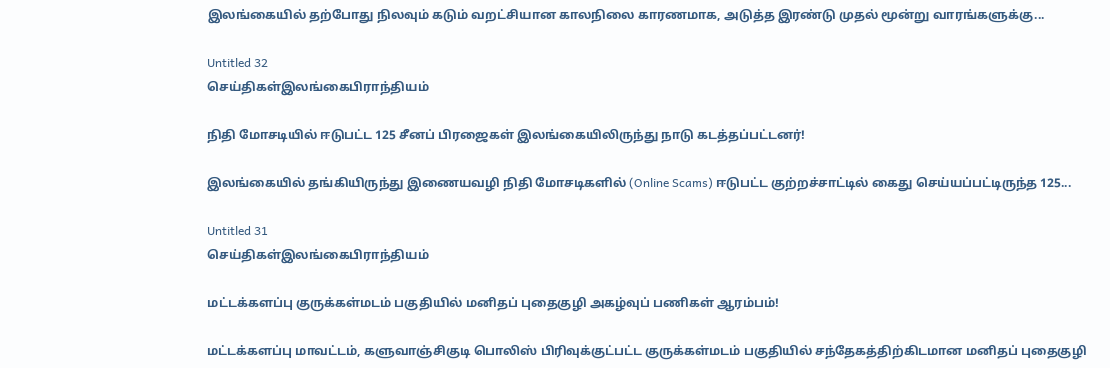இலங்கையில் தற்போது நிலவும் கடும் வறட்சியான காலநிலை காரணமாக, அடுத்த இரண்டு முதல் மூன்று வாரங்களுக்கு...

Untitled 32
செய்திகள்இலங்கைபிராந்தியம்

நிதி மோசடியில் ஈடுபட்ட 125 சீனப் பிரஜைகள் இலங்கையிலிருந்து நாடு கடத்தப்பட்டனர்!

இலங்கையில் தங்கியிருந்து இணையவழி நிதி மோசடிகளில் (Online Scams) ஈடுபட்ட குற்றச்சாட்டில் கைது செய்யப்பட்டிருந்த 125...

Untitled 31
செய்திகள்இலங்கைபிராந்தியம்

மட்டக்களப்பு குருக்கள்மடம் பகுதியில் மனிதப் புதைகுழி அகழ்வுப் பணிகள் ஆரம்பம்!

மட்டக்களப்பு மாவட்டம், களுவாஞ்சிகுடி பொலிஸ் பிரிவுக்குட்பட்ட குருக்கள்மடம் பகுதியில் சந்தேகத்திற்கிடமான மனிதப் புதைகுழி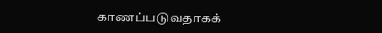காணப்படுவதாகக்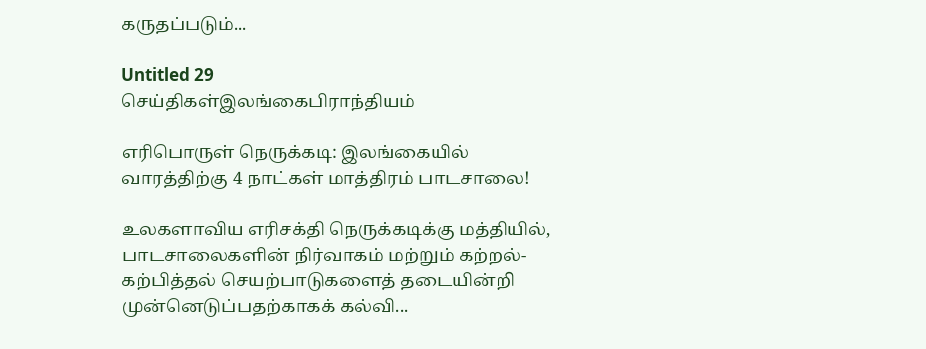கருதப்படும்...

Untitled 29
செய்திகள்இலங்கைபிராந்தியம்

எரிபொருள் நெருக்கடி: இலங்கையில் வாரத்திற்கு 4 நாட்கள் மாத்திரம் பாடசாலை!

உலகளாவிய எரிசக்தி நெருக்கடிக்கு மத்தியில், பாடசாலைகளின் நிர்வாகம் மற்றும் கற்றல்-கற்பித்தல் செயற்பாடுகளைத் தடையின்றி முன்னெடுப்பதற்காகக் கல்வி...